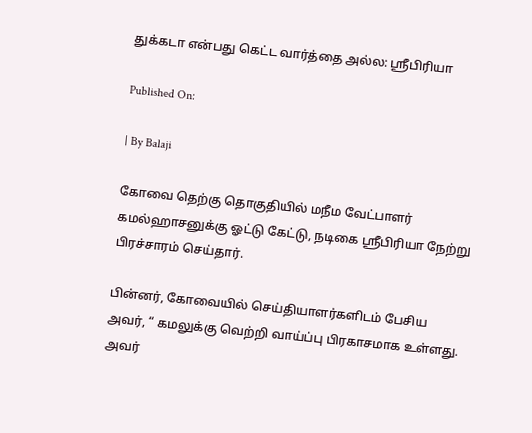துக்கடா என்பது கெட்ட வார்த்தை அல்ல: ஸ்ரீபிரியா

Published On:

| By Balaji

கோவை தெற்கு தொகுதியில் மநீம வேட்பாளர் கமல்ஹாசனுக்கு ஓட்டு கேட்டு, நடிகை ஶ்ரீபிரியா நேற்று பிரச்சாரம் செய்தார்.

பின்னர், கோவையில் செய்தியாளர்களிடம் பேசிய அவர், “ கமலுக்கு வெற்றி வாய்ப்பு பிரகாசமாக உள்ளது. அவர்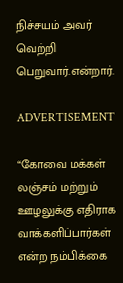நிச்சயம் அவர் வெற்றி பெறுவார்.என்றார்.

ADVERTISEMENT

“கோவை மக்கள் லஞ்சம் மற்றும் ஊழலுக்கு எதிராக வாக்களிப்பார்கள் என்ற நம்பிக்கை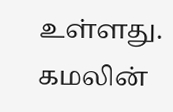உள்ளது. கமலின்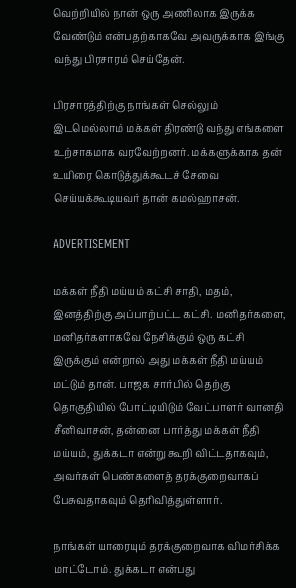வெற்றியில் நான் ஒரு அணிலாக இருக்க வேண்டும் என்பதற்காகவே அவருக்காக இங்கு வந்து பிரசாரம் செய்தேன்.

பிரசாரத்திற்கு நாங்கள் செல்லும் இடமெல்லாம் மக்கள் திரண்டு வந்து எங்களை உற்சாகமாக வரவேற்றனர். மக்களுக்காக தன் உயிரை கொடுத்துக்கூடச் சேவை செய்யக்கூடியவர் தான் கமல்ஹாசன்.

ADVERTISEMENT

மக்கள் நீதி மய்யம் கட்சி சாதி, மதம், இனத்திற்கு அப்பாற்பட்ட கட்சி. மனிதர்களை, மனிதர்களாகவே நேசிக்கும் ஒரு கட்சி இருக்கும் என்றால் அது மக்கள் நீதி மய்யம் மட்டும் தான். பாஜக சார்பில் தெற்கு தொகுதியில் போட்டியிடும் வேட்பாளர் வானதி சீனிவாசன், தன்னை பார்த்து மக்கள் நீதி மய்யம், துக்கடா என்று கூறி விட்டதாகவும், அவர்கள் பெண்களைத் தரக்குறைவாகப் பேசுவதாகவும் தெரிவித்துள்ளார்.

நாங்கள் யாரையும் தரக்குறைவாக விமர்சிக்க மாட்டோம். துக்கடா என்பது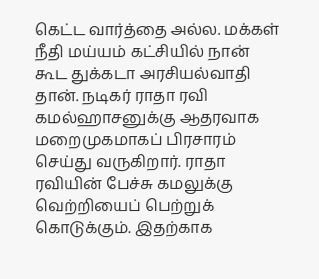கெட்ட வார்த்தை அல்ல. மக்கள் நீதி மய்யம் கட்சியில் நான் கூட துக்கடா அரசியல்வாதி தான். நடிகர் ராதா ரவி கமல்ஹாசனுக்கு ஆதரவாக மறைமுகமாகப் பிரசாரம் செய்து வருகிறார். ராதா ரவியின் பேச்சு கமலுக்கு வெற்றியைப் பெற்றுக் கொடுக்கும். இதற்காக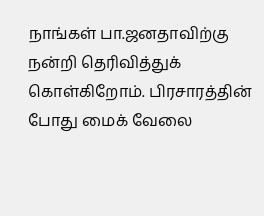நாங்கள் பா.ஜனதாவிற்கு நன்றி தெரிவித்துக் கொள்கிறோம். பிரசாரத்தின் போது மைக் வேலை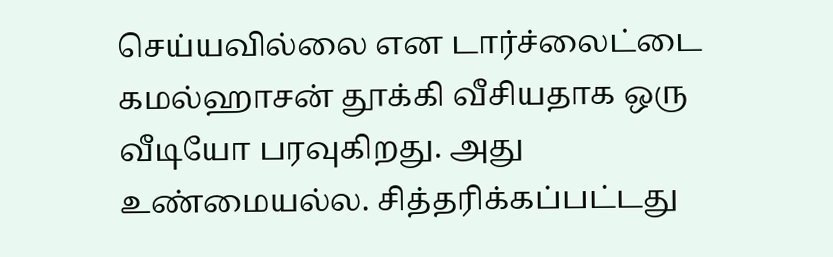செய்யவில்லை என டார்ச்லைட்டை கமல்ஹாசன் தூக்கி வீசியதாக ஒரு வீடியோ பரவுகிறது. அது உண்மையல்ல. சித்தரிக்கப்பட்டது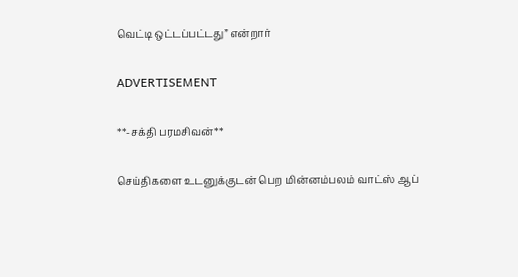வெட்டி ஒட்டப்பட்டது” என்றார்

ADVERTISEMENT

**-சக்தி பரமசிவன்**

செய்திகளை உடனுக்குடன் பெற மின்னம்பலம் வாட்ஸ் ஆப்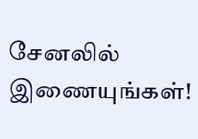சேனலில் இணையுங்கள்!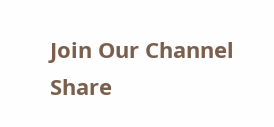Join Our Channel
Share